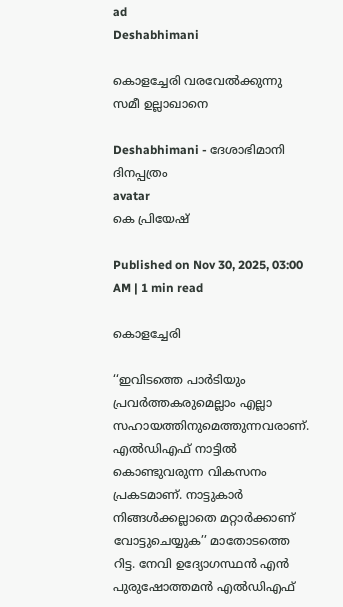ad
Deshabhimani

കൊളച്ചേരി വരവേൽക്കുന്നു
സമീ ഉല്ലാഖാനെ

Deshabhimani - ദേശാഭിമാനി ദിനപ്പത്രം
avatar
കെ പ്രിയേഷ്‌

Published on Nov 30, 2025, 03:00 AM | 1 min read

കൊളച്ചേരി

‘‘ഇവിടത്തെ പാർടിയും പ്രവർത്തകരുമെല്ലാം എല്ലാ സഹായത്തിനുമെത്തുന്നവരാണ്. എൽഡിഎഫ്‌ നാട്ടിൽ കൊണ്ടുവരുന്ന വികസനം പ്രകടമാണ്‌. നാട്ടുകാർ നിങ്ങൾക്കല്ലാതെ മറ്റാർക്കാണ് വോട്ടുചെയ്യുക’’ മാതോടത്തെ റിട്ട. നേവി ഉദ്യോഗസ്ഥൻ എൻ പുരുഷോത്തമൻ എൽഡിഎഫ്‌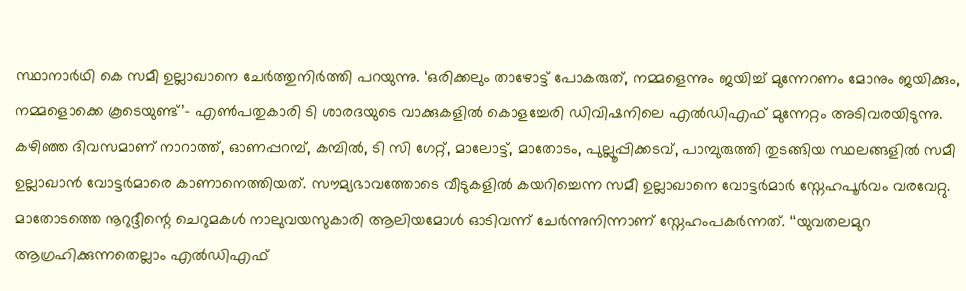സ്ഥാനാർഥി കെ സമീ ഉല്ലാഖാനെ ചേർത്തുനിർത്തി പറയുന്നു. ‘ഒരിക്കലും താഴോട്ട് പോകരുത്, നമ്മളെന്നും ജയിച്ച് മുന്നേറണം മോനും ജയിക്കും, നമ്മളൊക്കെ കൂടെയുണ്ട്’– എൺപതുകാരി ടി ശാരദയുടെ വാക്കുകളിൽ കൊളച്ചേരി ഡിവിഷനിലെ എൽഡിഎഫ്‌ മുന്നേറ്റം അടിവരയിടുന്നു. കഴിഞ്ഞ ദിവസമാണ് നാറാത്ത്, ഓണപ്പറമ്പ്, കമ്പിൽ, ടി സി ഗേറ്റ്, മാലോട്ട്, മാതോടം, പുല്ലൂപ്പിക്കടവ്, പാമ്പുരുത്തി തുടങ്ങിയ സ്ഥലങ്ങളിൽ സമീ ഉല്ലാഖാൻ വോട്ടർമാരെ കാണാനെത്തിയത്. സൗമ്യഭാവത്തോടെ വീടുകളിൽ കയറിച്ചെന്ന സമീ ഉല്ലാഖാനെ വോട്ടർമാർ സ്നേഹപൂർവം വരവേറ്റു. മാതോടത്തെ നൂറുദ്ദീന്റെ ചെറുമകൾ നാലുവയസുകാരി ആലിയമോൾ ഓടിവന്ന് ചേർന്നുനിന്നാണ് സ്നേഹംപകർന്നത്. ‘‘യുവതലമുറ ആഗ്രഹിക്കുന്നതെല്ലാം എൽഡിഎഫ്‌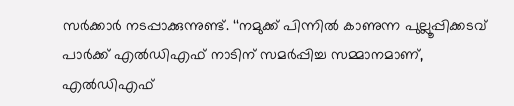സർക്കാർ നടപ്പാക്കുന്നുണ്ട്. ‘‘നമുക്ക് പിന്നിൽ കാണുന്ന പുല്ലൂപ്പിക്കടവ് പാർക്ക് എൽഡിഎഫ്‌ നാടിന് സമർപ്പിച്ച സമ്മാനമാണ്, എൽഡിഎഫ്‌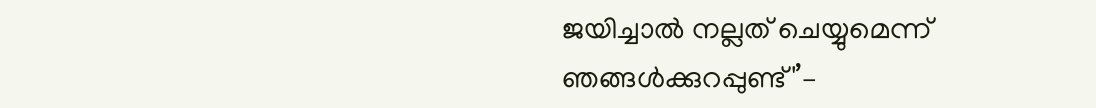ജയിച്ചാൽ നല്ലത് ചെയ്യുമെന്ന് ഞങ്ങൾക്കുറപ്പുണ്ട്'’–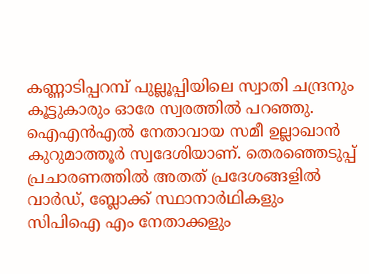കണ്ണാടിപ്പറമ്പ് പുല്ലൂപ്പിയിലെ സ്വാതി ചന്ദ്രനും കൂട്ടുകാരും ഓരേ സ്വരത്തിൽ പറഞ്ഞു. ഐഎൻഎൽ നേതാവായ സമീ ഉല്ലാഖാൻ കുറുമാത്തൂർ സ്വദേശിയാണ്‌. തെരഞ്ഞെടുപ്പ്‌ പ്രചാരണത്തിൽ അതത് പ്രദേശങ്ങളിൽ വാർഡ്, ബ്ലോക്ക് സ്ഥാനാർഥികളും സിപിഐ എം നേതാക്കളും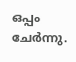ഒപ്പം ചേർന്നു.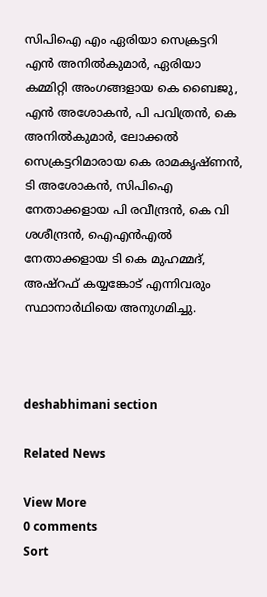സിപിഐ എം ഏരിയാ സെക്രട്ടറി എൻ അനിൽകുമാർ, ഏരിയാ കമ്മിറ്റി അംഗങ്ങളായ കെ ബൈജു, എൻ അശോകൻ, പി പവിത്രൻ, കെ അനിൽകുമാർ, ലോക്കൽ സെക്രട്ടറിമാരായ കെ രാമകൃഷ്ണൻ, ടി അശോകൻ, സിപിഐ നേതാക്കളായ പി രവീന്ദ്രൻ, കെ വി ശശീന്ദ്രൻ, ഐഎൻഎൽ നേതാക്കളായ ടി കെ മുഹമ്മദ്, അഷ്‌റഫ് കയ്യങ്കോട് എന്നിവരും സ്ഥാനാർഥിയെ അനുഗമിച്ചു.



deshabhimani section

Related News

View More
0 comments
Sort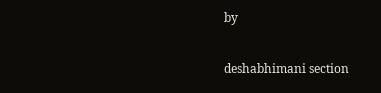by

deshabhimani section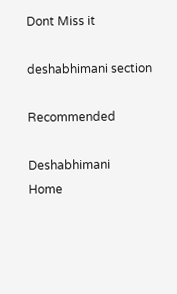Dont Miss it

deshabhimani section

Recommended

Deshabhimani
Home